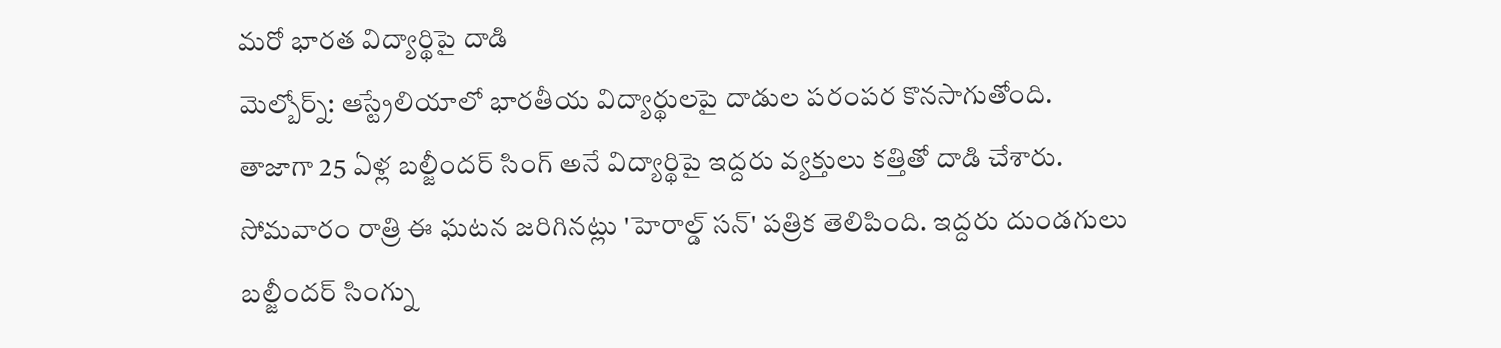మరో భారత విద్యార్థిపై దాడి
మెల్బోర్న్: ఆస్ట్రేలియాలో భారతీయ విద్యార్థులపై దాడుల పరంపర కొనసాగుతోంది. తాజాగా 25 ఏళ్ల బల్జీందర్ సింగ్ అనే విద్యార్థిపై ఇద్దరు వ్యక్తులు కత్తితో దాడి చేశారు. సోమవారం రాత్రి ఈ ఘటన జరిగినట్లు 'హెరాల్డ్ సన్' పత్రిక తెలిపింది. ఇద్దరు దుండగులు బల్జీందర్ సింగ్ను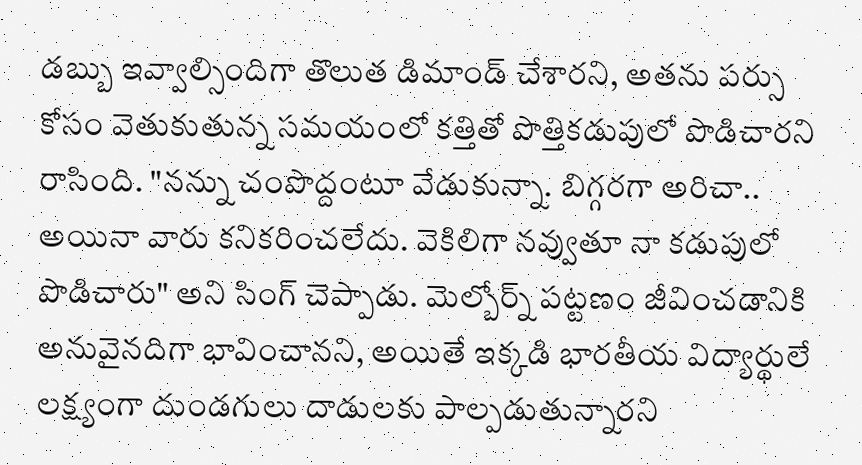డబ్బు ఇవ్వాల్సిందిగా తొలుత డిమాండ్ చేశారని, అతను పర్సు కోసం వెతుకుతున్న సమయంలో కత్తితో పొత్తికడుపులో పొడిచారని రాసింది. "నన్ను చంపొద్దంటూ వేడుకున్నా. బిగ్గరగా అరిచా.. అయినా వారు కనికరించలేదు. వెకిలిగా నవ్వుతూ నా కడుపులో పొడిచారు" అని సింగ్ చెప్పాడు. మెల్బోర్న్ పట్టణం జీవించడానికి అనువైనదిగా భావించానని, అయితే ఇక్కడి భారతీయ విద్యార్థులే లక్ష్యంగా దుండగులు దాడులకు పాల్పడుతున్నారని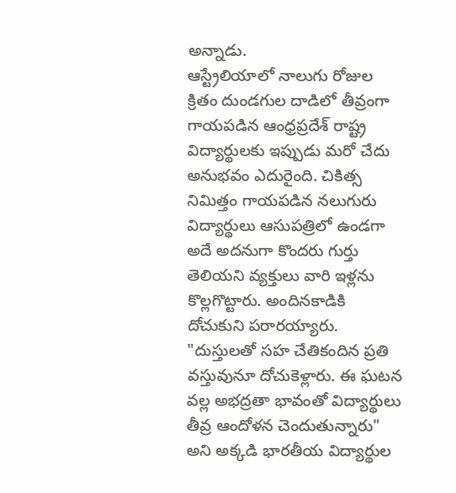అన్నాడు.
ఆస్ట్రేలియాలో నాలుగు రోజుల క్రితం దుండగుల దాడిలో తీవ్రంగా గాయపడిన ఆంధ్రప్రదేశ్ రాష్ట్ర విద్యార్థులకు ఇప్పుడు మరో చేదు అనుభవం ఎదురైంది. చికిత్స నిమిత్తం గాయపడిన నలుగురు విద్యార్థులు ఆసుపత్రిలో ఉండగా అదే అదనుగా కొందరు గుర్తు తెలియని వ్యక్తులు వారి ఇళ్లను కొల్లగొట్టారు. అందినకాడికి దోచుకుని పరారయ్యారు. "దుస్తులతో సహ చేతికందిన ప్రతి వస్తువునూ దోచుకెళ్లారు. ఈ ఘటన వల్ల అభద్రతా భావంతో విద్యార్థులు తీవ్ర ఆందోళన చెందుతున్నారు" అని అక్కడి భారతీయ విద్యార్థుల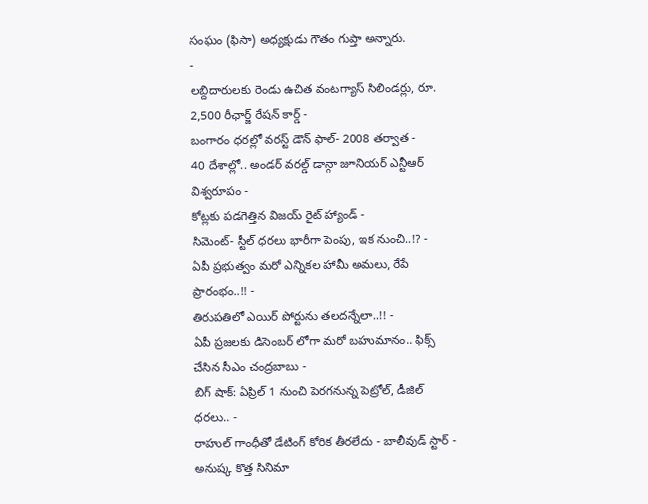సంఘం (ఫిసా) అధ్యక్షుడు గౌతం గుప్తా అన్నారు.
-
లబ్దిదారులకు రెండు ఉచిత వంటగ్యాస్ సిలిండర్లు, రూ. 2,500 రీఛార్జ్ రేషన్ కార్డ్ -
బంగారం ధరల్లో వరస్ట్ డౌన్ ఫాల్- 2008 తర్వాత -
40 దేశాల్లో.. అండర్ వరల్డ్ డాన్గా జూనియర్ ఎన్టీఆర్ విశ్వరూపం -
కోట్లకు పడగెత్తిన విజయ్ రైట్ హ్యాండ్ -
సిమెంట్- స్టీల్ ధరలు భారీగా పెంపు, ఇక నుంచి..!? -
ఏపీ ప్రభుత్వం మరో ఎన్నికల హామీ అమలు, రేపే ప్రారంభం..!! -
తిరుపతిలో ఎయిర్ పోర్టును తలదన్నేలా..!! -
ఏపీ ప్రజలకు డిసెంబర్ లోగా మరో బహుమానం.. ఫిక్స్ చేసిన సీఎం చంద్రబాబు -
బిగ్ షాక్: ఏప్రిల్ 1 నుంచి పెరగనున్న పెట్రోల్, డీజిల్ ధరలు.. -
రాహుల్ గాంధీతో డేటింగ్ కోరిక తీరలేదు - బాలీవుడ్ స్టార్ -
అనుష్క కొత్త సినిమా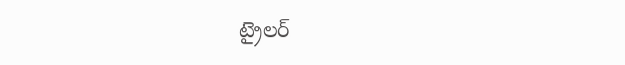ట్రైలర్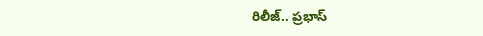రిలీజ్.. ప్రభాస్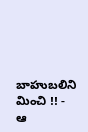బాహుబలిని మించి !! -
ఆ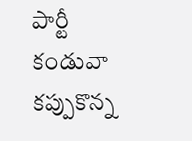పార్టీ కండువా కప్పుకొన్న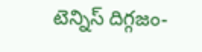టెన్నిస్ దిగ్గజం-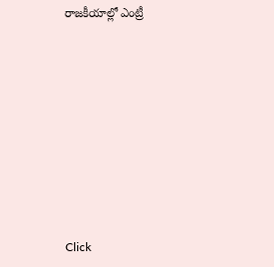రాజకీయాల్లో ఎంట్రీ












Click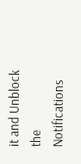it and Unblock the Notifications